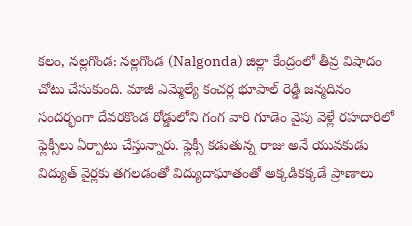కలం, నల్లగొండ: నల్లగొండ (Nalgonda) జిల్లా కేంద్రంలో తీవ్ర విషాదం చోటు చేసుకుంది. మాజీ ఎమ్మెల్యే కంచర్ల భూపాల్ రెడ్డి జన్మదినం సందర్భంగా దేవరకొండ రోడ్డులోని గంగ వారి గూడెం వైపు వెళ్లే రహదారిలో ఫ్లెక్సీలు ఏర్పాటు చేస్తున్నారు. ఫ్లెక్సీ కడుతున్న రాజు అనే యువకుడు విద్యుత్ వైర్లకు తగలడంతో విద్యుదాఘాతంతో అక్కడికక్కడే ప్రాణాలు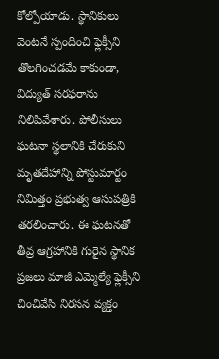కోల్పోయాడు. స్థానికులు వెంటనే స్పందించి ఫ్లెక్సీని తొలగించడమే కాకుండా, విద్యుత్ సరఫరాను నిలిపివేశారు. పోలీసులు ఘటనా స్థలానికి చేరుకుని మృతదేహాన్ని పోస్టుమార్టం నిమిత్తం ప్రభుత్వ ఆసుపత్రికి తరలించారు. ఈ ఘటనతో తీవ్ర ఆగ్రహానికి గురైన స్థానిక ప్రజలు మాజీ ఎమ్మెల్యే ఫ్లెక్సీని చించివేసి నిరసన వ్యక్తం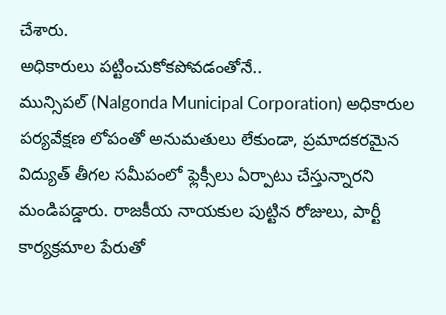చేశారు.
అధికారులు పట్టించుకోకపోవడంతోనే..
మున్సిపల్ (Nalgonda Municipal Corporation) అధికారుల పర్యవేక్షణ లోపంతో అనుమతులు లేకుండా, ప్రమాదకరమైన విద్యుత్ తీగల సమీపంలో ఫ్లెక్సీలు ఏర్పాటు చేస్తున్నారని మండిపడ్డారు. రాజకీయ నాయకుల పుట్టిన రోజులు, పార్టీ కార్యక్రమాల పేరుతో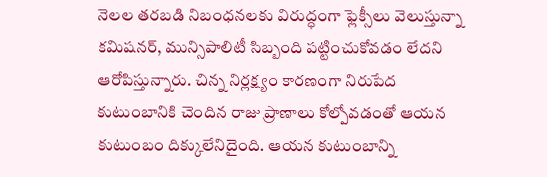నెలల తరబడి నిబంధనలకు విరుద్ధంగా ఫ్లెక్సీలు వెలుస్తున్నా కమిషనర్, మున్సిపాలిటీ సిబ్బంది పట్టించుకోవడం లేదని ఆరోపిస్తున్నారు. చిన్న నిర్లక్ష్యం కారణంగా నిరుపేద కుటుంబానికి చెందిన రాజు ప్రాణాలు కోల్పోవడంతో ఆయన కుటుంబం దిక్కులేనిదైంది. ఆయన కుటుంబాన్ని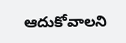ఆదుకోవాలని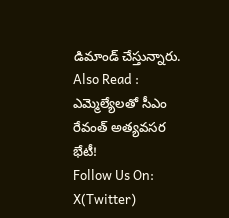డిమాండ్ చేస్తున్నారు.
Also Read : ఎమ్మెల్యేలతో సీఎం రేవంత్ అత్యవసర భేటీ!
Follow Us On: X(Twitter)